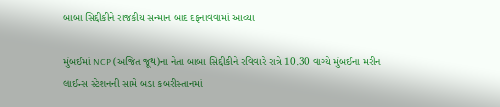બાબા સિદ્દીકીને રાજકીય સન્માન બાદ દફનાવવામાં આવ્યા

મુંબઈમાં NCP (અજિત જૂથ)ના નેતા બાબા સિદ્દીકીને રવિવારે રાત્રે 10.30 વાગ્યે મુંબઈના મરીન લાઈન્સ સ્ટેશનની સામે બડા કબરીસ્તાનમાં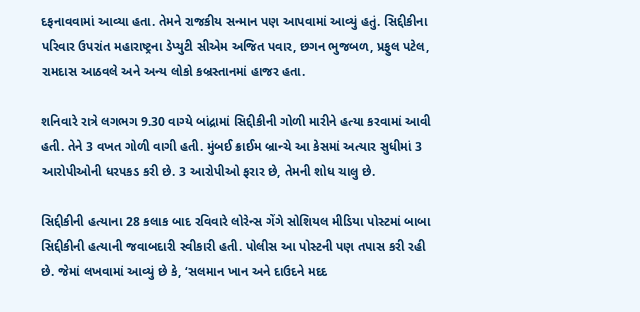દફનાવવામાં આવ્યા હતા. તેમને રાજકીય સન્માન પણ આપવામાં આવ્યું હતું. સિદ્દીકીના પરિવાર ઉપરાંત મહારાષ્ટ્રના ડેપ્યુટી સીએમ અજિત પવાર, છગન ભુજબળ, પ્રફુલ પટેલ, રામદાસ આઠવલે અને અન્ય લોકો કબ્રસ્તાનમાં હાજર હતા.

શનિવારે રાત્રે લગભગ 9.30 વાગ્યે બાંદ્રામાં સિદ્દીકીની ગોળી મારીને હત્યા કરવામાં આવી હતી. તેને 3 વખત ગોળી વાગી હતી. મુંબઈ ક્રાઈમ બ્રાન્ચે આ કેસમાં અત્યાર સુધીમાં 3 આરોપીઓની ધરપકડ કરી છે. 3 આરોપીઓ ફરાર છે, તેમની શોધ ચાલુ છે.

સિદ્દીકીની હત્યાના 28 કલાક બાદ રવિવારે લોરેન્સ ગેંગે સોશિયલ મીડિયા પોસ્ટમાં બાબા સિદ્દીકીની હત્યાની જવાબદારી સ્વીકારી હતી. પોલીસ આ પોસ્ટની પણ તપાસ કરી રહી છે. જેમાં લખવામાં આવ્યું છે કે, ‘સલમાન ખાન અને દાઉદને મદદ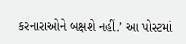કરનારાઓને બક્ષશે નહીં.’ આ પોસ્ટમાં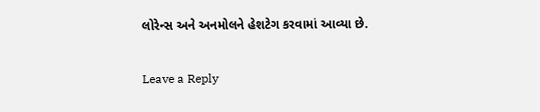લોરેન્સ અને અનમોલને હેશટેગ કરવામાં આવ્યા છે.

Leave a Reply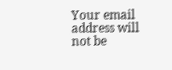Your email address will not be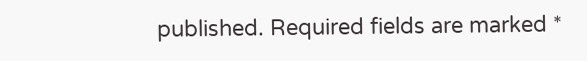published. Required fields are marked *